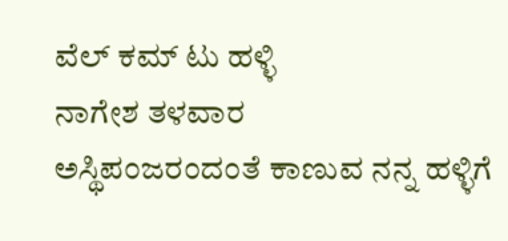ವೆಲ್ ಕಮ್ ಟು ಹಳ್ಳಿ
ನಾಗೇಶ ತಳವಾರ
ಅಸ್ಥಿಪಂಜರಂದಂತೆ ಕಾಣುವ ನನ್ನ ಹಳ್ಳಿಗೆ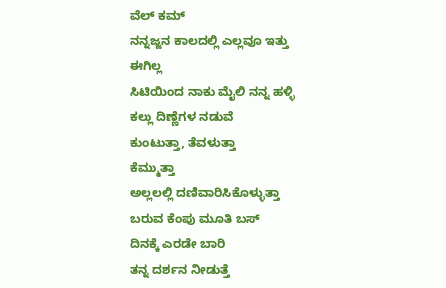ವೆಲ್ ಕಮ್
ನನ್ನಜ್ಜನ ಕಾಲದಲ್ಲಿ ಎಲ್ಲವೂ ಇತ್ತು
ಈಗಿಲ್ಲ
ಸಿಟಿಯಿಂದ ನಾಕು ಮೈಲಿ ನನ್ನ ಹಳ್ಳಿ
ಕಲ್ಲು ದಿಣ್ಣೆಗಳ ನಡುವೆ
ಕುಂಟುತ್ತಾ, ತೆವಳುತ್ತಾ
ಕೆಮ್ಮುತ್ತಾ
ಅಲ್ಲಲಲ್ಲಿ ದಣಿವಾರಿಸಿಕೊಳ್ಳುತ್ತಾ
ಬರುವ ಕೆಂಪು ಮೂತಿ ಬಸ್
ದಿನಕ್ಕೆ ಎರಡೇ ಬಾರಿ
ತನ್ನ ದರ್ಶನ ನೀಡುತ್ತೆ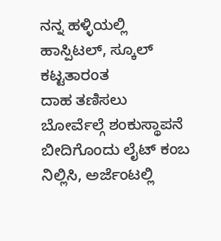ನನ್ನ ಹಳ್ಳಿಯಲ್ಲಿ
ಹಾಸ್ಪಿಟಲ್, ಸ್ಕೂಲ್ ಕಟ್ಟತಾರಂತ
ದಾಹ ತಣಿಸಲು
ಬೋರ್ವೆಲ್ಗೆ ಶಂಕುಸ್ಥಾಪನೆ
ಬೀದಿಗೊಂದು ಲೈಟ್ ಕಂಬ
ನಿಲ್ಲಿಸಿ, ಅರ್ಜೆಂಟಲ್ಲಿ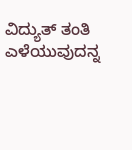ವಿದ್ಯುತ್ ತಂತಿ
ಎಳೆಯುವುದನ್ನ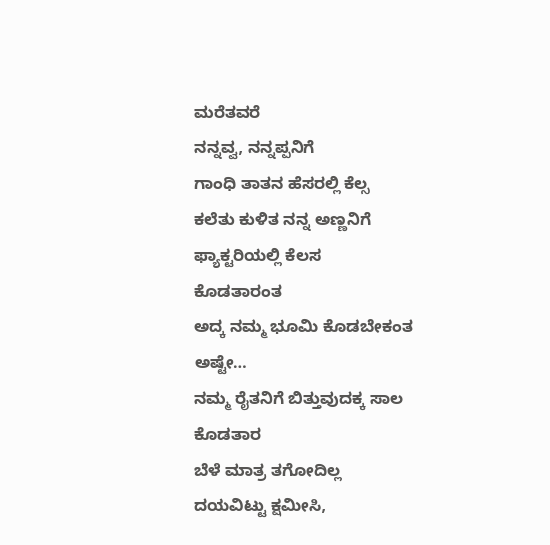ಮರೆತವರೆ
ನನ್ನವ್ವ, ನನ್ನಪ್ಪನಿಗೆ
ಗಾಂಧಿ ತಾತನ ಹೆಸರಲ್ಲಿ ಕೆಲ್ಸ
ಕಲೆತು ಕುಳಿತ ನನ್ನ ಅಣ್ಣನಿಗೆ
ಫ್ಯಾಕ್ಟರಿಯಲ್ಲಿ ಕೆಲಸ
ಕೊಡತಾರಂತ
ಅದ್ಕ ನಮ್ಮ ಭೂಮಿ ಕೊಡಬೇಕಂತ
ಅಷ್ಟೇ…
ನಮ್ಮ ರೈತನಿಗೆ ಬಿತ್ತುವುದಕ್ಕ ಸಾಲ
ಕೊಡತಾರ
ಬೆಳೆ ಮಾತ್ರ ತಗೋದಿಲ್ಲ
ದಯವಿಟ್ಟು ಕ್ಷಮೀಸಿ,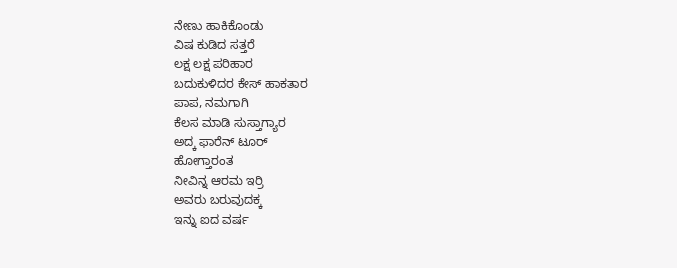ನೇಣು ಹಾಕಿಕೊಂಡು
ವಿಷ ಕುಡಿದ ಸತ್ತರೆ
ಲಕ್ಷ ಲಕ್ಷ ಪರಿಹಾರ
ಬದುಕುಳಿದರ ಕೇಸ್ ಹಾಕತಾರ
ಪಾಪ, ನಮಗಾಗಿ
ಕೆಲಸ ಮಾಡಿ ಸುಸ್ತಾಗ್ಯಾರ
ಅದ್ಕ ಫಾರೆನ್ ಟೂರ್
ಹೋಗ್ತಾರಂತ
ನೀವಿನ್ನ ಆರಮ ಇರ್ರಿ
ಅವರು ಬರುವುದಕ್ಕ
ಇನ್ನು ಐದ ವರ್ಷ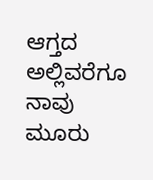ಆಗ್ತದ
ಅಲ್ಲಿವರೆಗೂ ನಾವು
ಮೂರು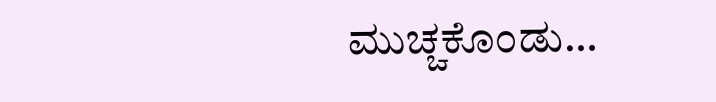ಮುಚ್ಚಕೊಂಡು…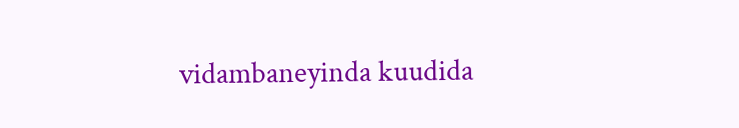vidambaneyinda kuudida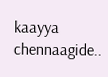kaayya chennaagide..